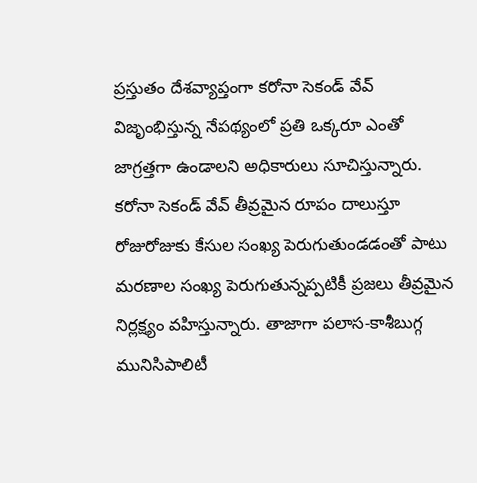ప్రస్తుతం దేశవ్యాప్తంగా కరోనా సెకండ్ వేవ్ విజృంభిస్తున్న నేపథ్యంలో ప్రతి ఒక్కరూ ఎంతో జాగ్రత్తగా ఉండాలని అధికారులు సూచిస్తున్నారు. కరోనా సెకండ్ వేవ్ తీవ్రమైన రూపం దాలుస్తూ రోజురోజుకు కేసుల సంఖ్య పెరుగుతుండడంతో పాటు మరణాల సంఖ్య పెరుగుతున్నప్పటికీ ప్రజలు తీవ్రమైన నిర్లక్ష్యం వహిస్తున్నారు. తాజాగా పలాస-కాశీబుగ్గ మునిసిపాలిటీ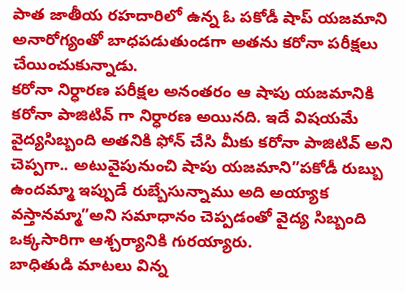పాత జాతీయ రహదారిలో ఉన్న ఓ పకోడీ షాప్ యజమాని అనారోగ్యంతో బాధపడుతుండగా అతను కరోనా పరీక్షలు చేయించుకున్నాడు.
కరోనా నిర్ధారణ పరీక్షల అనంతరం ఆ షాపు యజమానికి కరోనా పాజిటివ్ గా నిర్ధారణ అయినది. ఇదే విషయమే వైద్యసిబ్బంది అతనికి ఫోన్ చేసి మీకు కరోనా పాజిటివ్ అని చెప్పగా.. అటువైపునుంచి షాపు యజమాని”పకోడీ రుబ్బు ఉందమ్మా ఇప్పుడే రుబ్బేసున్నాము అది అయ్యాక వస్తానమ్మా”అని సమాధానం చెప్పడంతో వైద్య సిబ్బంది ఒక్కసారిగా ఆశ్చర్యానికి గురయ్యారు.
బాధితుడి మాటలు విన్న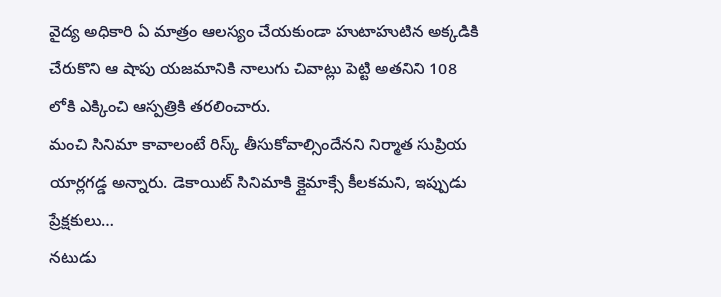వైద్య అధికారి ఏ మాత్రం ఆలస్యం చేయకుండా హుటాహుటిన అక్కడికి చేరుకొని ఆ షాపు యజమానికి నాలుగు చివాట్లు పెట్టి అతనిని 108 లోకి ఎక్కించి ఆస్పత్రికి తరలించారు.
మంచి సినిమా కావాలంటే రిస్క్ తీసుకోవాల్సిందేనని నిర్మాత సుప్రియ యార్లగడ్డ అన్నారు. డెకాయిట్ సినిమాకి క్లైమాక్సే కీలకమని, ఇప్పుడు ప్రేక్షకులు…
నటుడు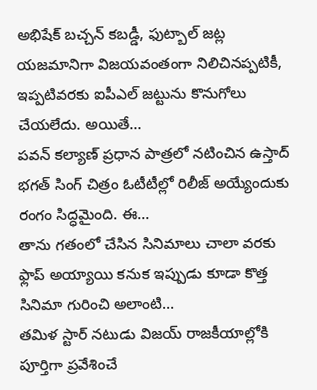అభిషేక్ బచ్చన్ కబడ్డీ, ఫుట్బాల్ జట్ల యజమానిగా విజయవంతంగా నిలిచినప్పటికీ, ఇప్పటివరకు ఐపీఎల్ జట్టును కొనుగోలు చేయలేదు. అయితే…
పవన్ కల్యాణ్ ప్రధాన పాత్రలో నటించిన ఉస్తాద్ భగత్ సింగ్ చిత్రం ఓటీటీల్లో రిలీజ్ అయ్యేందుకు రంగం సిద్ధమైంది. ఈ…
తాను గతంలో చేసిన సినిమాలు చాలా వరకు ఫ్లాప్ అయ్యాయి కనుక ఇప్పుడు కూడా కొత్త సినిమా గురించి అలాంటి…
తమిళ స్టార్ నటుడు విజయ్ రాజకీయాల్లోకి పూర్తిగా ప్రవేశించే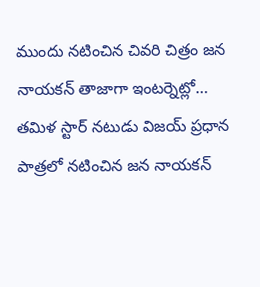ముందు నటించిన చివరి చిత్రం జన నాయకన్ తాజాగా ఇంటర్నెట్లో…
తమిళ స్టార్ నటుడు విజయ్ ప్రధాన పాత్రలో నటించిన జన నాయకన్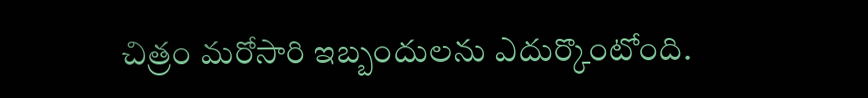చిత్రం మరోసారి ఇబ్బందులను ఎదుర్కొంటోంది.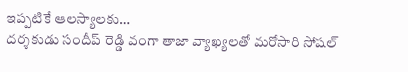ఇప్పటికే ఆలస్యాలకు…
దర్శకుడు సందీప్ రెడ్డి వంగా తాజా వ్యాఖ్యలతో మరోసారి సోషల్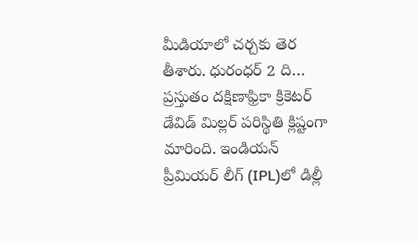మీడియాలో చర్చకు తెర తీశారు. ధురంధర్ 2 ది…
ప్రస్తుతం దక్షిణాఫ్రికా క్రికెటర్ డేవిడ్ మిల్లర్ పరిస్థితి క్లిష్టంగా మారింది. ఇండియన్ ప్రీమియర్ లీగ్ (IPL)లో డిల్లీ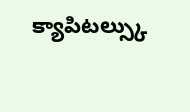క్యాపిటల్స్కు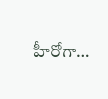హీరోగా…